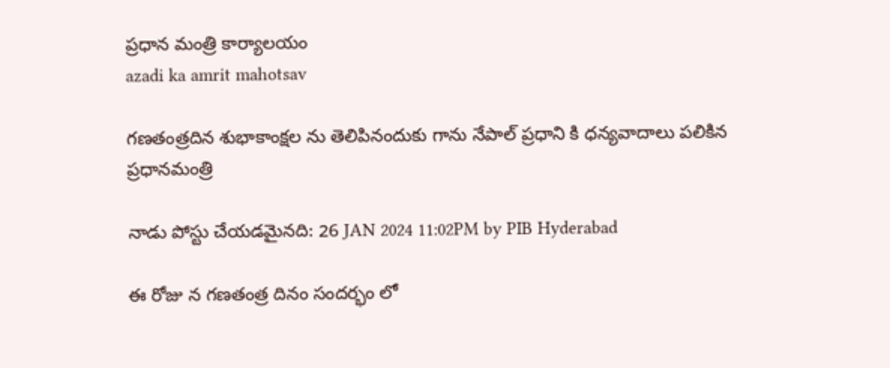ప్రధాన మంత్రి కార్యాలయం
azadi ka amrit mahotsav

గణతంత్రదిన శుభాకాంక్షల ను తెలిపినందుకు గాను నేపాల్ ప్రధాని కి ధన్యవాదాలు పలికిన ప్రధానమంత్రి

నాడు పోస్టు చేయడమైనది: 26 JAN 2024 11:02PM by PIB Hyderabad

ఈ రోజు న గణతంత్ర దినం సందర్భం లో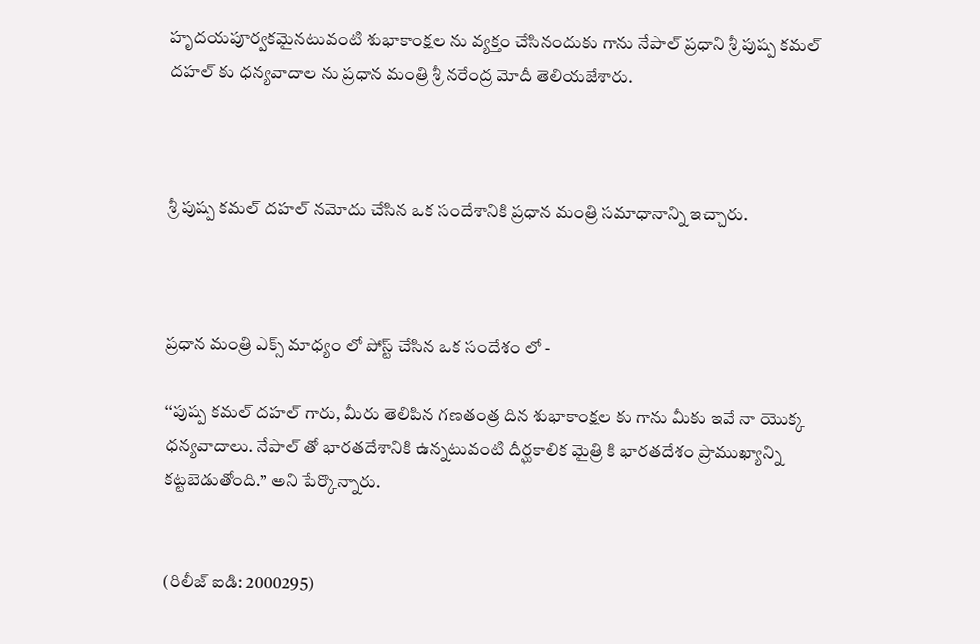హృద‌యపూర్వకమైనటువంటి శుభాకాంక్షల ను వ్యక్తం చేసినందుకు గాను నేపాల్ ప్రధాని శ్రీ పుష్ప కమల్ దహల్ కు ధన్యవాదాల ను ప్రధాన మంత్రి శ్రీ నరేంద్ర మోదీ తెలియజేశారు.



శ్రీ పుష్ప కమల్ దహల్ నమోదు చేసిన ఒక సందేశానికి ప్రధాన మంత్రి సమాధానాన్ని ఇచ్చారు.



ప్రధాన మంత్రి ఎక్స్ మాధ్యం లో పోస్ట్ చేసిన ఒక సందేశం లో -

‘‘పుష్ప కమల్ దహల్ గారు, మీరు తెలిపిన గణతంత్ర దిన శుభాకాంక్షల కు గాను మీకు ఇవే నా యొక్క ధన్యవాదాలు. నేపాల్ తో భారతదేశానికి ఉన్నటువంటి దీర్ఘకాలిక మైత్రి కి భారతదేశం ప్రాముఖ్యాన్ని కట్టబెడుతోంది.’’ అని పేర్కొన్నారు.


(రిలీజ్ ఐడి: 2000295)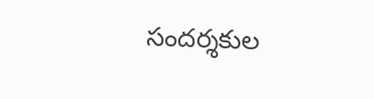సందర్శకుల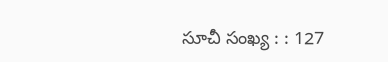సూచీ సంఖ్య : : 127